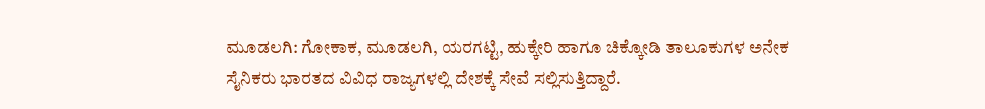ಮೂಡಲಗಿ: ಗೋಕಾಕ, ಮೂಡಲಗಿ, ಯರಗಟ್ಟಿ, ಹುಕ್ಕೇರಿ ಹಾಗೂ ಚಿಕ್ಕೋಡಿ ತಾಲೂಕುಗಳ ಅನೇಕ ಸೈನಿಕರು ಭಾರತದ ವಿವಿಧ ರಾಜ್ಯಗಳಲ್ಲಿ ದೇಶಕ್ಕೆ ಸೇವೆ ಸಲ್ಲಿಸುತ್ತಿದ್ದಾರೆ.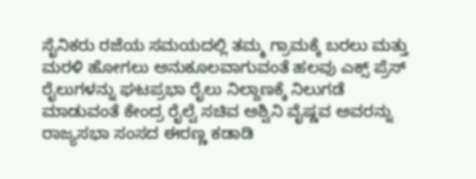ಸೈನಿಕರು ರಜೆಯ ಸಮಯದಲ್ಲಿ ತಮ್ಮ ಗ್ರಾಮಕ್ಕೆ ಬರಲು ಮತ್ತು ಮರಳಿ ಹೋಗಲು ಅನುಕೂಲವಾಗುವಂತೆ ಹಲವು ಎಕ್ಸ್ ಪ್ರೆಸ್ ರೈಲುಗಳನ್ನು ಘಟಪ್ರಭಾ ರೈಲು ನಿಲ್ದಾಣಕ್ಕೆ ನಿಲುಗಡೆ ಮಾಡುವಂತೆ ಕೇಂದ್ರ ರೈಲ್ವೆ ಸಚಿವ ಅಶ್ವಿನಿ ವೈಷ್ಣವ ಅವರನ್ನು ರಾಜ್ಯಸಭಾ ಸಂಸದ ಈರಣ್ಣ ಕಡಾಡಿ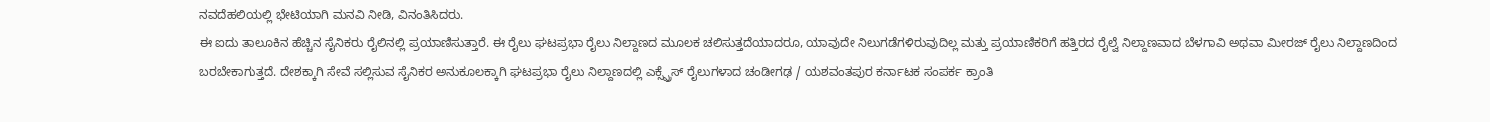ನವದೆಹಲಿಯಲ್ಲಿ ಭೇಟಿಯಾಗಿ ಮನವಿ ನೀಡಿ, ವಿನಂತಿಸಿದರು.
ಈ ಐದು ತಾಲೂಕಿನ ಹೆಚ್ಚಿನ ಸೈನಿಕರು ರೈಲಿನಲ್ಲಿ ಪ್ರಯಾಣಿಸುತ್ತಾರೆ. ಈ ರೈಲು ಘಟಪ್ರಭಾ ರೈಲು ನಿಲ್ದಾಣದ ಮೂಲಕ ಚಲಿಸುತ್ತದೆಯಾದರೂ, ಯಾವುದೇ ನಿಲುಗಡೆಗಳಿರುವುದಿಲ್ಲ ಮತ್ತು ಪ್ರಯಾಣಿಕರಿಗೆ ಹತ್ತಿರದ ರೈಲ್ವೆ ನಿಲ್ದಾಣವಾದ ಬೆಳಗಾವಿ ಅಥವಾ ಮೀರಜ್ ರೈಲು ನಿಲ್ದಾಣದಿಂದ ಬರಬೇಕಾಗುತ್ತದೆ. ದೇಶಕ್ಕಾಗಿ ಸೇವೆ ಸಲ್ಲಿಸುವ ಸೈನಿಕರ ಅನುಕೂಲಕ್ಕಾಗಿ ಘಟಪ್ರಭಾ ರೈಲು ನಿಲ್ದಾಣದಲ್ಲಿ ಎಕ್ಸ್ಪ್ರೆಸ್ ರೈಲುಗಳಾದ ಚಂಡೀಗಢ / ಯಶವಂತಪುರ ಕರ್ನಾಟಕ ಸಂಪರ್ಕ ಕ್ರಾಂತಿ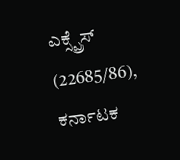ಎಕ್ಸ್ಪ್ರೆಸ್ (22685/86), ಕರ್ನಾಟಕ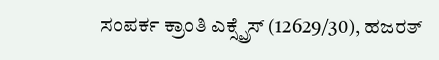ಸಂಪರ್ಕ ಕ್ರಾಂತಿ ಎಕ್ಸ್ಪ್ರೆಸ್ (12629/30), ಹಜರತ್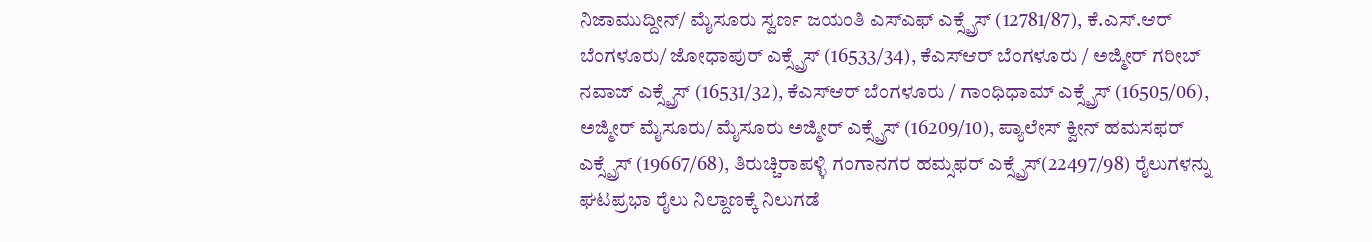ನಿಜಾಮುದ್ದೀನ್/ ಮೈಸೂರು ಸ್ವರ್ಣ ಜಯಂತಿ ಎಸ್ಎಫ್ ಎಕ್ಸ್ಪ್ರೆಸ್ (12781/87), ಕೆ.ಎಸ್.ಆರ್ ಬೆಂಗಳೂರು/ ಜೋಧಾಪುರ್ ಎಕ್ಸ್ಪ್ರೆಸ್ (16533/34), ಕೆಎಸ್ಆರ್ ಬೆಂಗಳೂರು / ಅಜ್ಮೀರ್ ಗರೀಬ್ ನವಾಜ್ ಎಕ್ಸ್ಪ್ರೆಸ್ (16531/32), ಕೆಎಸ್ಆರ್ ಬೆಂಗಳೂರು / ಗಾಂಧಿಧಾಮ್ ಎಕ್ಸ್ಪ್ರೆಸ್ (16505/06), ಅಜ್ಮೀರ್ ಮೈಸೂರು/ ಮೈಸೂರು ಅಜ್ಮೀರ್ ಎಕ್ಸ್ಪ್ರೆಸ್ (16209/10), ಪ್ಯಾಲೇಸ್ ಕ್ವೀನ್ ಹಮಸಫರ್ ಎಕ್ಸ್ಪ್ರೆಸ್ (19667/68), ತಿರುಚ್ಚಿರಾಪಳ್ಳಿ ಗಂಗಾನಗರ ಹಮ್ಸಫರ್ ಎಕ್ಸ್ಪ್ರೆಸ್(22497/98) ರೈಲುಗಳನ್ನು ಘಟಪ್ರಭಾ ರೈಲು ನಿಲ್ದಾಣಕ್ಕೆ ನಿಲುಗಡೆ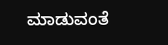ಮಾಡುವಂತೆ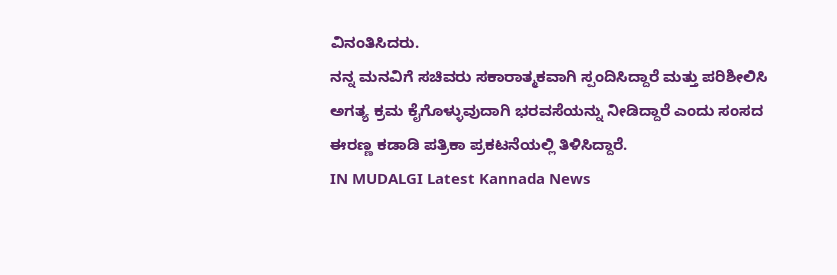ವಿನಂತಿಸಿದರು.
ನನ್ನ ಮನವಿಗೆ ಸಚಿವರು ಸಕಾರಾತ್ಮಕವಾಗಿ ಸ್ಪಂದಿಸಿದ್ದಾರೆ ಮತ್ತು ಪರಿಶೀಲಿಸಿ ಅಗತ್ಯ ಕ್ರಮ ಕೈಗೊಳ್ಳುವುದಾಗಿ ಭರವಸೆಯನ್ನು ನೀಡಿದ್ದಾರೆ ಎಂದು ಸಂಸದ ಈರಣ್ಣ ಕಡಾಡಿ ಪತ್ರಿಕಾ ಪ್ರಕಟನೆಯಲ್ಲಿ ತಿಳಿಸಿದ್ದಾರೆ.
IN MUDALGI Latest Kannada News